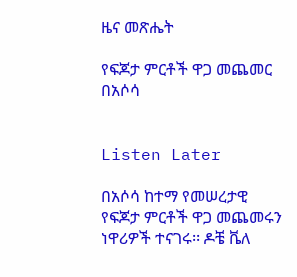ዜና መጽሔት

የፍጆታ ምርቶች ዋጋ መጨመር በአሶሳ


Listen Later

በአሶሳ ከተማ የመሠረታዊ የፍጆታ ምርቶች ዋጋ መጨመሩን ነዋሪዎች ተናገሩ፡፡ ዶቼ ቬለ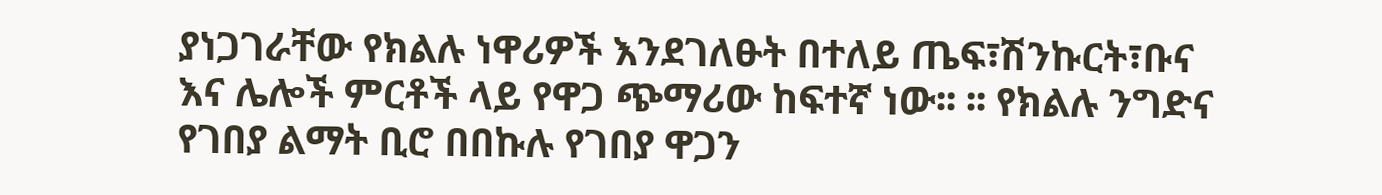ያነጋገራቸው የክልሉ ነዋሪዎች እንደገለፁት በተለይ ጤፍ፣ሽንኩርት፣ቡና እና ሌሎች ምርቶች ላይ የዋጋ ጭማሪው ከፍተኛ ነው፡፡ ፡፡ የክልሉ ንግድና የገበያ ልማት ቢሮ በበኩሉ የገበያ ዋጋን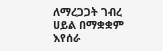ለማረጋጋት ገብረ ሀይል በማቋቋም እየሰራ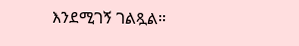እንደሚገኝ ገልጿል።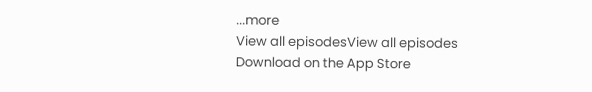...more
View all episodesView all episodes
Download on the App Store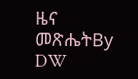ዜና መጽሔትBy DW